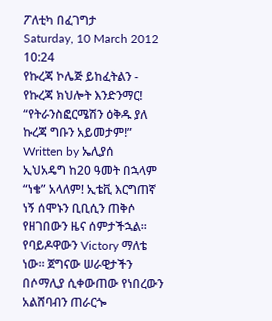ፖለቲካ በፈገግታ
Saturday, 10 March 2012 10:24
የኩረጃ ኮሌጅ ይከፈትልን - የኩረጃ ክህሎት እንድንማር! “የትራንስፎርሜሽን ዕቅዱ ያለ ኩረጃ ግቡን አይመታም!”
Written by ኤሊያሰ
ኢህአዴግ ከ20 ዓመት በኋላም “ነቄ” አላለም! ኢቴቪ እርግጠኛ ነኝ ሰሞኑን ቢቢሲን ጠቅሶ የዘገበውን ዜና ሰምታችኋል፡፡ የባይዶዋውን Victory ማለቴ ነው፡፡ ጀግናው ሠራዊታችን በሶማሊያ ሲቀውጠው የነበረውን አልሸባብን ጠራርጐ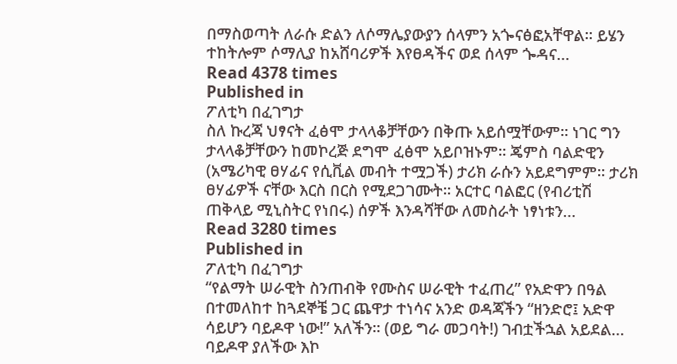በማስወጣት ለራሱ ድልን ለሶማሌያውያን ሰላምን አጐናፅፎአቸዋል፡፡ ይሄን ተከትሎም ሶማሊያ ከአሸባሪዎች እየፀዳችና ወደ ሰላም ጐዳና…
Read 4378 times
Published in
ፖለቲካ በፈገግታ
ስለ ኩረጃ ህፃናት ፈፅሞ ታላላቆቻቸውን በቅጡ አይሰሟቸውም፡፡ ነገር ግን ታላላቆቻቸውን ከመኮረጅ ደግሞ ፈፅሞ አይቦዝኑም፡፡ ጄምስ ባልድዊን (አሜሪካዊ ፀሃፊና የሲቪል መብት ተሟጋች) ታሪክ ራሱን አይደግምም፡፡ ታሪክ ፀሃፊዎች ናቸው እርስ በርስ የሚደጋገሙት፡፡ አርተር ባልፎር (የብሪቲሽ ጠቅላይ ሚኒስትር የነበሩ) ሰዎች እንዳሻቸው ለመስራት ነፃነቱን…
Read 3280 times
Published in
ፖለቲካ በፈገግታ
“የልማት ሠራዊት ስንጠብቅ የሙስና ሠራዊት ተፈጠረ” የአድዋን በዓል በተመለከተ ከጓደኞቼ ጋር ጨዋታ ተነሳና አንድ ወዳጃችን “ዘንድሮ፤ አድዋ ሳይሆን ባይዶዋ ነው!” አለችን፡፡ (ወይ ግራ መጋባት!) ገብቷችኋል አይደል… ባይዶዋ ያለችው እኮ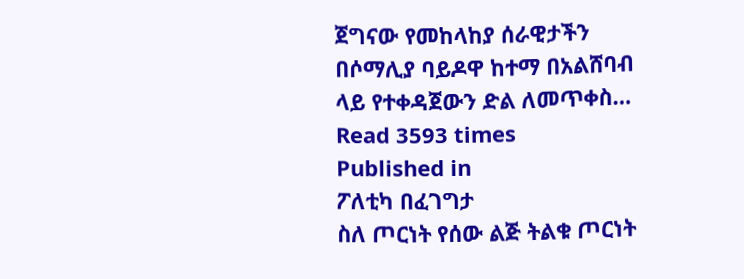ጀግናው የመከላከያ ሰራዊታችን በሶማሊያ ባይዶዋ ከተማ በአልሸባብ ላይ የተቀዳጀውን ድል ለመጥቀስ…
Read 3593 times
Published in
ፖለቲካ በፈገግታ
ስለ ጦርነት የሰው ልጅ ትልቁ ጦርነት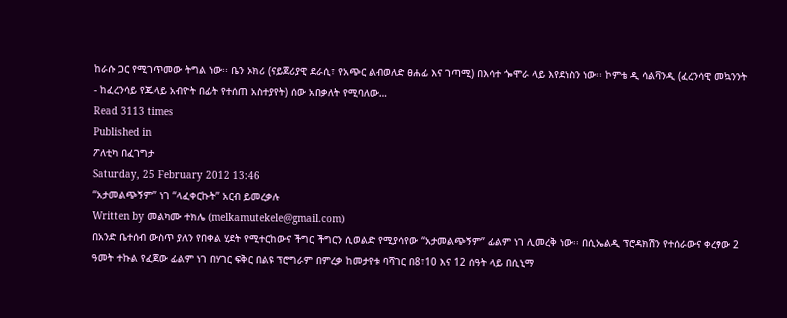ከራሱ ጋር የሚገጥመው ትግል ነው፡፡ ቤን ኦክሪ (ናይጀሪያዊ ደራሲ፣ የአጭር ልብወለድ ፀሐፊ እና ገጣሚ) በእሳተ ጐሞራ ላይ እየደነስን ነው፡፡ ኮምቴ ዲ ሳልቫንዲ (ፈረንሳዊ መኳንንት - ከፈረንሳይ የጁላይ አብዮት በፊት የተሰጠ አስተያየት) ሰው አበቃለት የሚባለው…
Read 3113 times
Published in
ፖለቲካ በፈገግታ
Saturday, 25 February 2012 13:46
“አታመልጭኝም” ነገ “ላፈቀርኩት” አርብ ይመረቃሉ
Written by መልካሙ ተክሌ (melkamutekele@gmail.com)
በአንድ ቤተሰብ ውስጥ ያለን የበቀል ሂደት የሚተርከውና ችግር ችግርን ሲወልድ የሚያሳየው “አታመልጭኝም” ፊልም ነገ ሊመረቅ ነው፡፡ በሲኤልዲ ፕሮዳክሽን የተሰራውና ቀረፃው 2 ዓመት ተኩል የፈጀው ፊልም ነገ በሃገር ፍቅር በልዩ ፕሮግራም በምረቃ ከመታየቱ ባሻገር በ8፣10 እና 12 ሰዓት ላይ በሲኒማ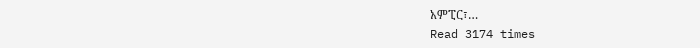አምፒር፣…
Read 3174 times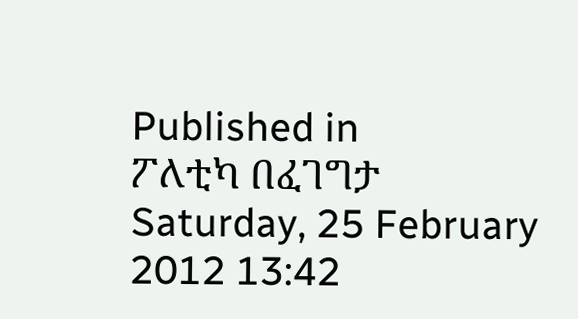Published in
ፖለቲካ በፈገግታ
Saturday, 25 February 2012 13:42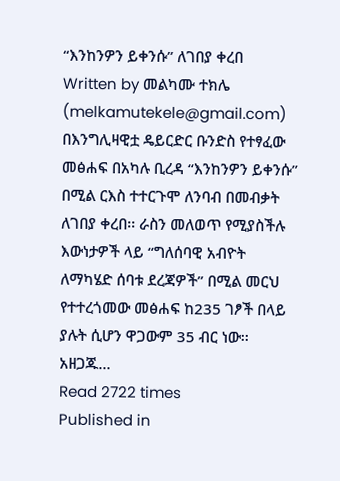“እንከንዎን ይቀንሱ” ለገበያ ቀረበ
Written by መልካሙ ተክሌ (melkamutekele@gmail.com)
በእንግሊዛዊቷ ዴይርድር ቡንድስ የተፃፈው መፅሐፍ በአካሉ ቢረዳ “እንከንዎን ይቀንሱ” በሚል ርእስ ተተርጉሞ ለንባብ በመብቃት ለገበያ ቀረበ፡፡ ራስን መለወጥ የሚያስችሉ እውነታዎች ላይ “ግለሰባዊ አብዮት ለማካሄድ ሰባቱ ደረጃዎች” በሚል መርህ የተተረጎመው መፅሐፍ ከ235 ገፆች በላይ ያሉት ሲሆን ዋጋውም 35 ብር ነው፡፡ አዘጋጁ…
Read 2722 times
Published in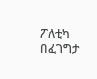ፖለቲካ በፈገግታ